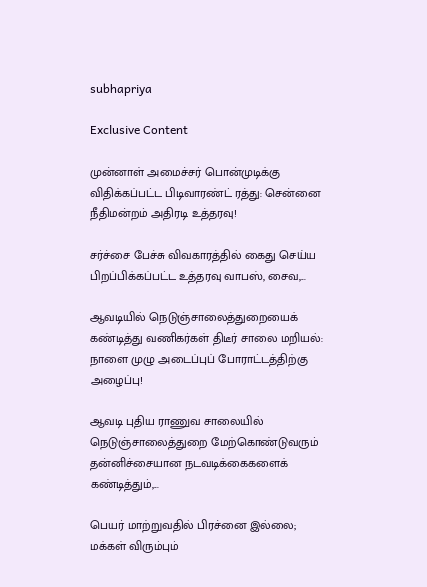subhapriya

Exclusive Content

முன்னாள் அமைச்சர் பொன்முடிக்கு விதிக்கப்பட்ட பிடிவாரண்ட் ரத்து: சென்னை நீதிமன்றம் அதிரடி உத்தரவு!

சர்ச்சை பேச்சு விவகாரத்தில் கைது செய்ய பிறப்பிக்கப்பட்ட உத்தரவு வாபஸ், சைவ,...

ஆவடியில் நெடுஞ்சாலைத்துறையைக் கண்டித்து வணிகர்கள் திடீர் சாலை மறியல்: நாளை முழு அடைப்புப் போராட்டத்திற்கு அழைப்பு!

ஆவடி புதிய ராணுவ சாலையில் நெடுஞ்சாலைத்துறை மேற்கொண்டுவரும் தன்னிச்சையான நடவடிக்கைகளைக் கண்டித்தும்,...

பெயர் மாற்றுவதில் பிரச்னை இல்லை; மக்கள் விரும்பும்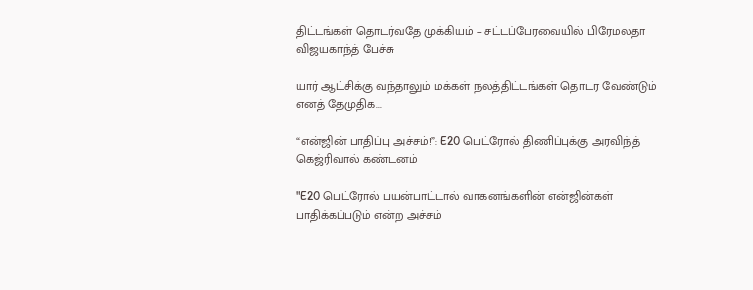திட்டங்கள் தொடர்வதே முக்கியம் – சட்டப்பேரவையில் பிரேமலதா விஜயகாந்த் பேச்சு

யார் ஆட்சிக்கு வந்தாலும் மக்கள் நலத்திட்டங்கள் தொடர வேண்டும் எனத் தேமுதிக...

“என்ஜின் பாதிப்பு அச்சம்!”: E20 பெட்ரோல் திணிப்புக்கு அரவிந்த் கெஜ்ரிவால் கண்டனம்

"E20 பெட்ரோல் பயன்பாட்டால் வாகனங்களின் என்ஜின்கள் பாதிக்கப்படும் என்ற அச்சம்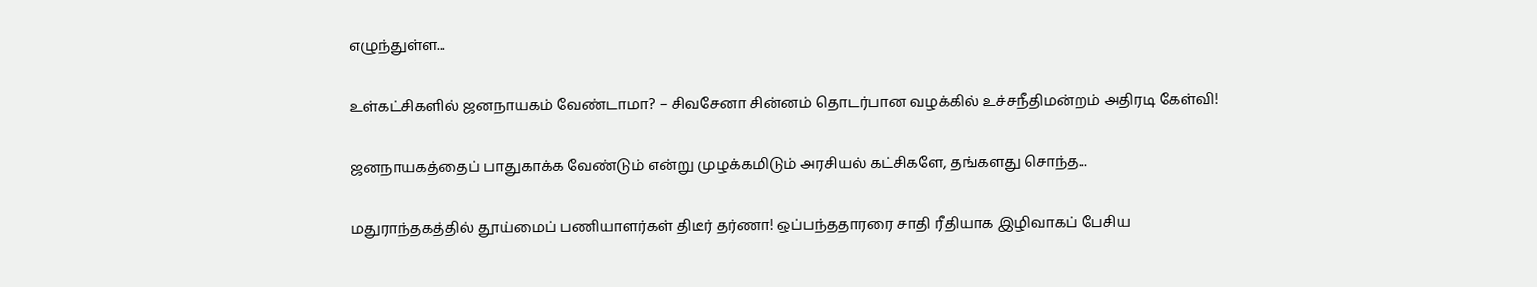எழுந்துள்ள...

உள்கட்சிகளில் ஜனநாயகம் வேண்டாமா? – சிவசேனா சின்னம் தொடர்பான வழக்கில் உச்சநீதிமன்றம் அதிரடி கேள்வி!

ஜனநாயகத்தைப் பாதுகாக்க வேண்டும் என்று முழக்கமிடும் அரசியல் கட்சிகளே, தங்களது சொந்த...

மதுராந்தகத்தில் தூய்மைப் பணியாளர்கள் திடீர் தர்ணா! ஒப்பந்ததாரரை சாதி ரீதியாக இழிவாகப் பேசிய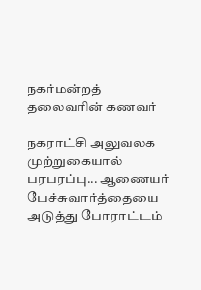நகர்மன்றத் தலைவரின் கணவர்

நகராட்சி அலுவலக முற்றுகையால் பரபரப்பு... ஆணையர் பேச்சுவார்த்தையை அடுத்து போராட்டம்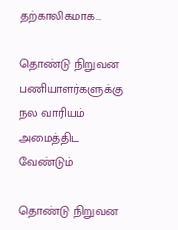தற்காலிகமாக...

தொண்டு நிறுவன பணியாளர்களுக்கு நல வாரியம் அமைத்திட வேண்டும்

தொண்டு நிறுவன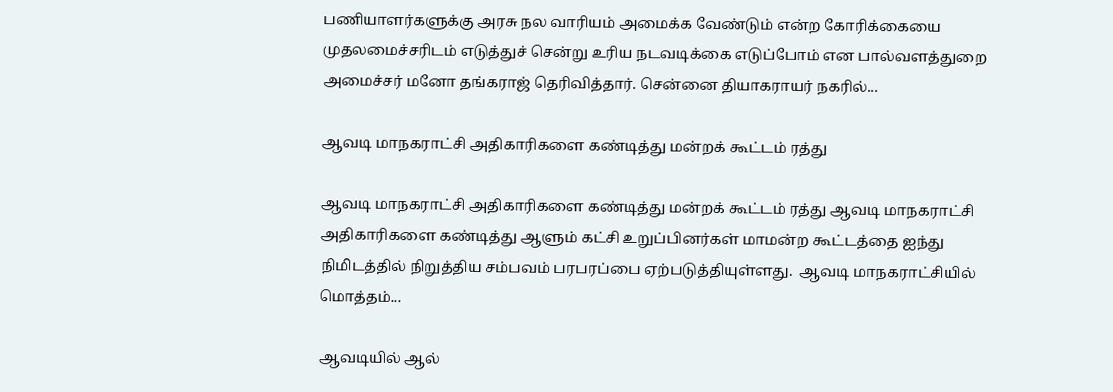பணியாளர்களுக்கு அரசு நல வாரியம் அமைக்க வேண்டும் என்ற கோரிக்கையை முதலமைச்சரிடம் எடுத்துச் சென்று உரிய நடவடிக்கை எடுப்போம் என பால்வளத்துறை அமைச்சர் மனோ தங்கராஜ் தெரிவித்தார். சென்னை தியாகராயர் நகரில்...

ஆவடி மாநகராட்சி அதிகாரிகளை கண்டித்து மன்றக் கூட்டம் ரத்து

ஆவடி மாநகராட்சி அதிகாரிகளை கண்டித்து மன்றக் கூட்டம் ரத்து ஆவடி மாநகராட்சி அதிகாரிகளை கண்டித்து ஆளும் கட்சி உறுப்பினர்கள் மாமன்ற கூட்டத்தை ஐந்து நிமிடத்தில் நிறுத்திய சம்பவம் பரபரப்பை ஏற்படுத்தியுள்ளது.  ஆவடி மாநகராட்சியில் மொத்தம்...

ஆவடியில் ஆல்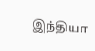இந்தியா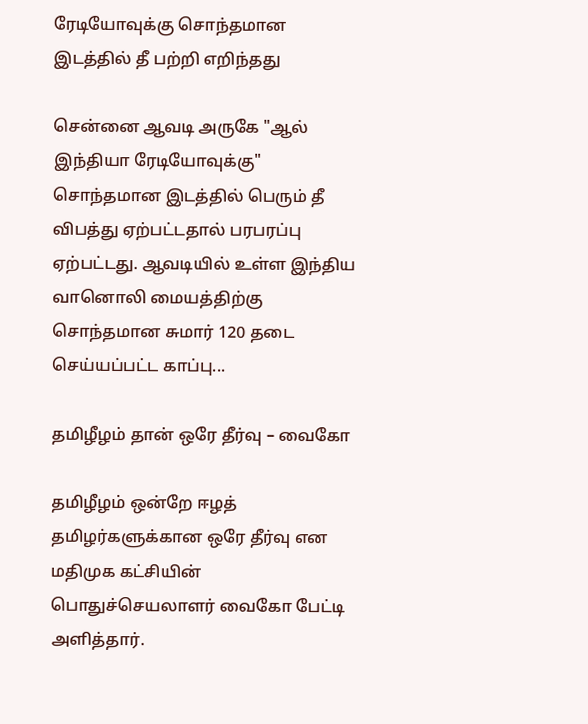ரேடியோவுக்கு சொந்தமான இடத்தில் தீ பற்றி எறிந்தது

சென்னை ஆவடி அருகே "ஆல் இந்தியா ரேடியோவுக்கு" சொந்தமான இடத்தில் பெரும் தீ விபத்து ஏற்பட்டதால் பரபரப்பு ஏற்பட்டது. ஆவடியில் உள்ள இந்திய வானொலி மையத்திற்கு சொந்தமான சுமார் 120 தடை செய்யப்பட்ட காப்பு...

தமிழீழம் தான் ஒரே தீர்வு – வைகோ

தமிழீழம் ஒன்றே ஈழத் தமிழர்களுக்கான ஒரே தீர்வு என மதிமுக கட்சியின் பொதுச்செயலாளர் வைகோ பேட்டி அளித்தார்.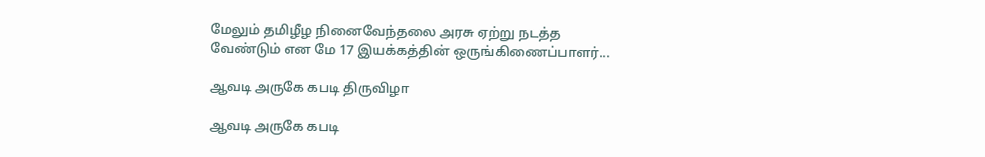மேலும் தமிழீழ நினைவேந்தலை அரசு ஏற்று நடத்த வேண்டும் என மே 17 இயக்கத்தின் ஒருங்கிணைப்பாளர்...

ஆவடி அருகே கபடி திருவிழா

ஆவடி அருகே கபடி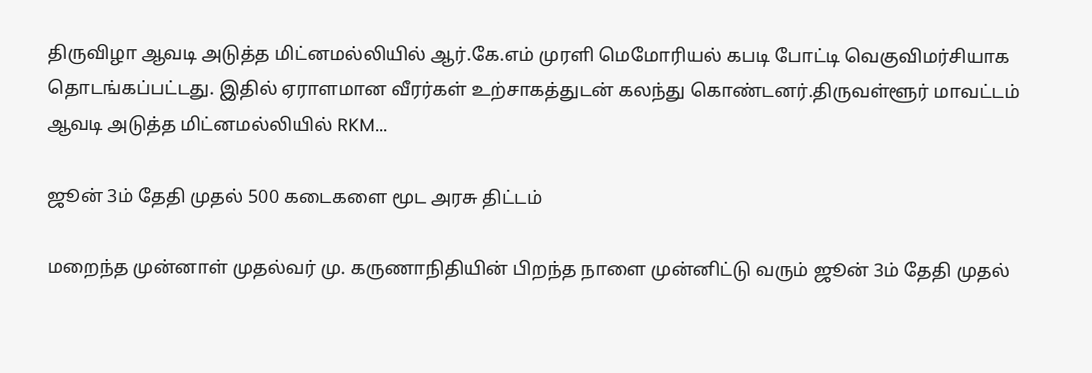திருவிழா ஆவடி அடுத்த மிட்னமல்லியில் ஆர்.கே.எம் முரளி மெமோரியல் கபடி போட்டி வெகுவிமர்சியாக தொடங்கப்பட்டது. இதில் ஏராளமான வீரர்கள் உற்சாகத்துடன் கலந்து கொண்டனர்.திருவள்ளூர் மாவட்டம் ஆவடி அடுத்த மிட்னமல்லியில் RKM...

ஜூன் 3ம் தேதி முதல் 500 கடைகளை மூட அரசு திட்டம்

மறைந்த முன்னாள் முதல்வர் மு. கருணாநிதியின் பிறந்த நாளை முன்னிட்டு வரும் ஜூன் 3ம் தேதி முதல்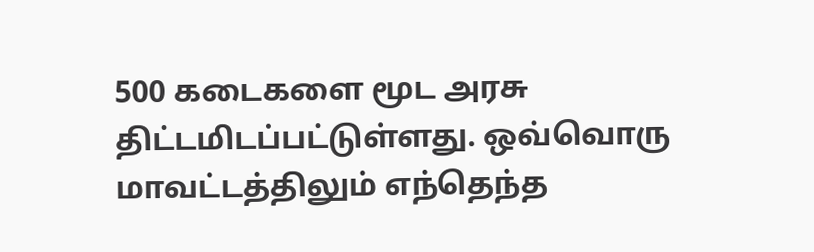500 கடைகளை மூட அரசு திட்டமிடப்பட்டுள்ளது. ஒவ்வொரு மாவட்டத்திலும் எந்தெந்த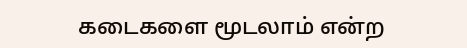கடைகளை மூடலாம் என்ற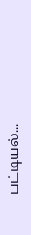பட்டியல்...